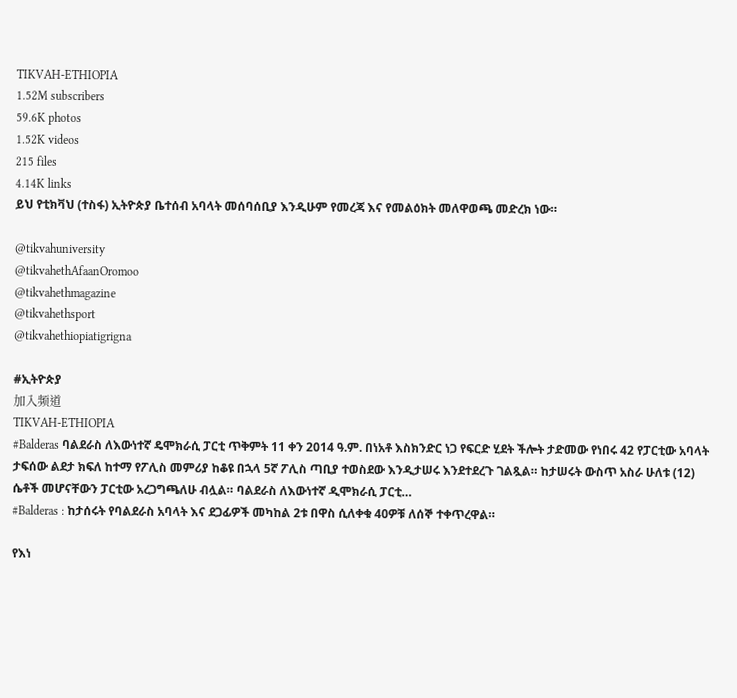TIKVAH-ETHIOPIA
1.52M subscribers
59.6K photos
1.52K videos
215 files
4.14K links
ይህ የቲክቫህ (ተስፋ) ኢትዮጵያ ቤተሰብ አባላት መሰባሰቢያ እንዲሁም የመረጃ እና የመልዕክት መለዋወጫ መድረክ ነው።

@tikvahuniversity
@tikvahethAfaanOromoo
@tikvahethmagazine
@tikvahethsport
@tikvahethiopiatigrigna

#ኢትዮጵያ
加入频道
TIKVAH-ETHIOPIA
#Balderas ባልደራስ ለእውነተኛ ዴሞክራሲ ፓርቲ ጥቅምት 11 ቀን 2014 ዓ.ም. በነአቶ እስክንድር ነጋ የፍርድ ሂደት ችሎት ታድመው የነበሩ 42 የፓርቲው አባላት ታፍሰው ልደታ ክፍለ ከተማ የፖሊስ መምሪያ ከቆዩ በኋላ 5ኛ ፖሊስ ጣቢያ ተወስደው እንዲታሠሩ እንደተደረጉ ገልጿል። ከታሠሩት ውስጥ አስራ ሁለቱ (12) ሴቶች መሆናቸውን ፓርቲው አረጋግጫለሁ ብሏል። ባልደራስ ለእውነተኛ ዲሞክራሲ ፓርቲ…
#Balderas : ከታሰሩት የባልደራስ አባላት እና ደጋፊዎች መካከል 2ቱ በዋስ ሲለቀቁ 40ዎቹ ለሰኞ ተቀጥረዋል።

የእነ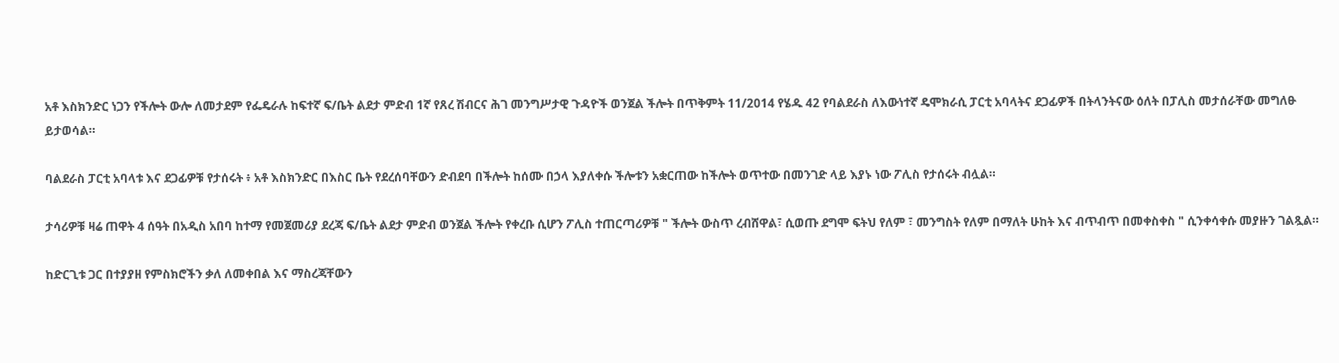አቶ እስክንድር ነጋን የችሎት ውሎ ለመታደም የፌዴራሉ ከፍተኛ ፍ/ቤት ልደታ ምድብ 1ኛ የጸረ ሽብርና ሕገ መንግሥታዊ ጉዳዮች ወንጀል ችሎት በጥቅምት 11/2014 የሄዱ 42 የባልደራስ ለእውነተኛ ዴሞክራሲ ፓርቲ አባላትና ደጋፊዎች በትላንትናው ዕለት በፓሊስ መታሰራቸው መግለፁ ይታወሳል።

ባልደራስ ፓርቲ አባላቱ እና ደጋፊዎቹ የታሰሩት ፥ አቶ እስክንድር በእስር ቤት የደረሰባቸውን ድብደባ በችሎት ከሰሙ በኃላ እያለቀሱ ችሎቱን አቋርጠው ከችሎት ወጥተው በመንገድ ላይ እያኑ ነው ፖሊስ የታሰሩት ብሏል።

ታሳሪዎቹ ዛሬ ጠዋት 4 ሰዓት በአዲስ አበባ ከተማ የመጀመሪያ ደረጃ ፍ/ቤት ልደታ ምድብ ወንጀል ችሎት የቀረቡ ሲሆን ፖሊስ ተጠርጣሪዎቹ " ችሎት ውስጥ ረብሸዋል፣ ሲወጡ ደግሞ ፍትህ የለም ፣ መንግስት የለም በማለት ሁከት እና ብጥብጥ በመቀስቀስ " ሲንቀሳቀሱ መያዙን ገልጿል።

ከድርጊቱ ጋር በተያያዘ የምስክሮችን ቃለ ለመቀበል እና ማስረጃቸውን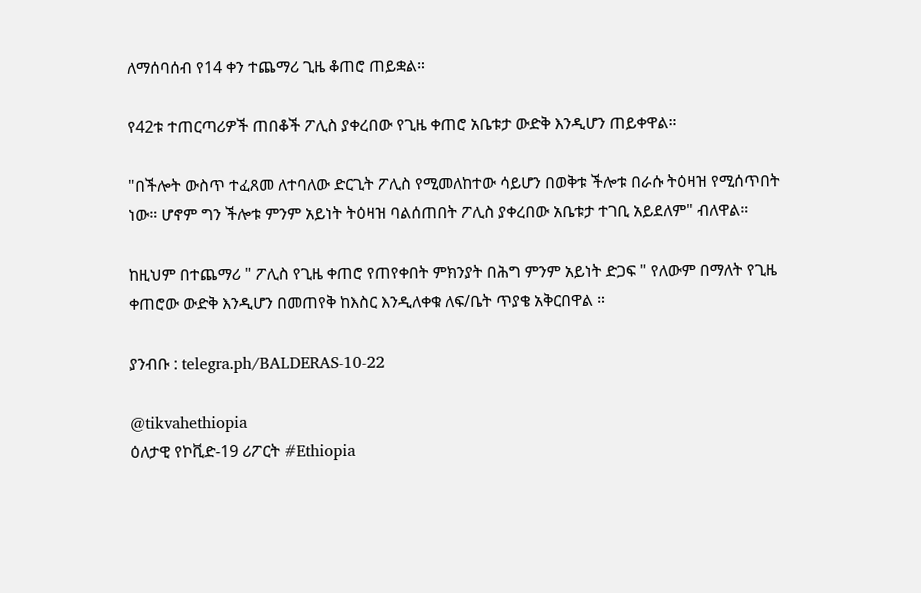ለማሰባሰብ የ14 ቀን ተጨማሪ ጊዜ ቆጠሮ ጠይቋል።

የ42ቱ ተጠርጣሪዎች ጠበቆች ፖሊስ ያቀረበው የጊዜ ቀጠሮ አቤቱታ ውድቅ እንዲሆን ጠይቀዋል።

"በችሎት ውስጥ ተፈጸመ ለተባለው ድርጊት ፖሊስ የሚመለከተው ሳይሆን በወቅቱ ችሎቱ በራሱ ትዕዛዝ የሚሰጥበት ነው። ሆኖም ግን ችሎቱ ምንም አይነት ትዕዛዝ ባልሰጠበት ፖሊስ ያቀረበው አቤቱታ ተገቢ አይደለም" ብለዋል።

ከዚህም በተጨማሪ " ፖሊስ የጊዜ ቀጠሮ የጠየቀበት ምክንያት በሕግ ምንም አይነት ድጋፍ " የለውም በማለት የጊዜ ቀጠሮው ውድቅ እንዲሆን በመጠየቅ ከእስር እንዲለቀቁ ለፍ/ቤት ጥያቄ አቅርበዋል ።

ያንብቡ : telegra.ph/BALDERAS-10-22

@tikvahethiopia
ዕለታዊ የኮቪድ-19 ሪፖርት #Ethiopia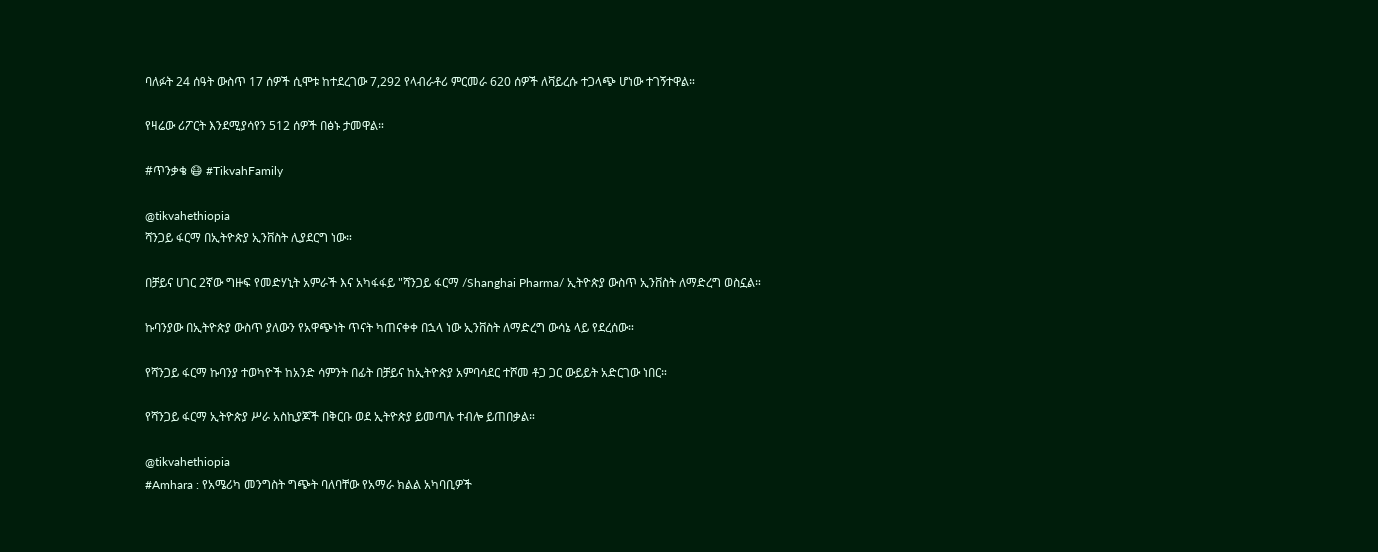ባለፉት 24 ሰዓት ውስጥ 17 ሰዎች ሲሞቱ ከተደረገው 7,292 የላብራቶሪ ምርመራ 620 ሰዎች ለቫይረሱ ተጋላጭ ሆነው ተገኝተዋል።

የዛሬው ሪፖርት እንደሚያሳየን 512 ሰዎች በፅኑ ታመዋል።

#ጥንቃቄ 😷 #TikvahFamily

@tikvahethiopia
ሻንጋይ ፋርማ በኢትዮጵያ ኢንቨስት ሊያደርግ ነው።

በቻይና ሀገር 2ኛው ግዙፍ የመድሃኒት አምራች እና አካፋፋይ "ሻንጋይ ፋርማ /Shanghai Pharma/ ኢትዮጵያ ውስጥ ኢንቨስት ለማድረግ ወስኗል።

ኩባንያው በኢትዮጵያ ውስጥ ያለውን የአዋጭነት ጥናት ካጠናቀቀ በኋላ ነው ኢንቨስት ለማድረግ ውሳኔ ላይ የደረሰው።

የሻንጋይ ፋርማ ኩባንያ ተወካዮች ከአንድ ሳምንት በፊት በቻይና ከኢትዮጵያ አምባሳደር ተሾመ ቶጋ ጋር ውይይት አድርገው ነበር።

የሻንጋይ ፋርማ ኢትዮጵያ ሥራ አስኪያጆች በቅርቡ ወደ ኢትዮጵያ ይመጣሉ ተብሎ ይጠበቃል።

@tikvahethiopia
#Amhara : የአሜሪካ መንግስት ግጭት ባለባቸው የአማራ ክልል አካባቢዎች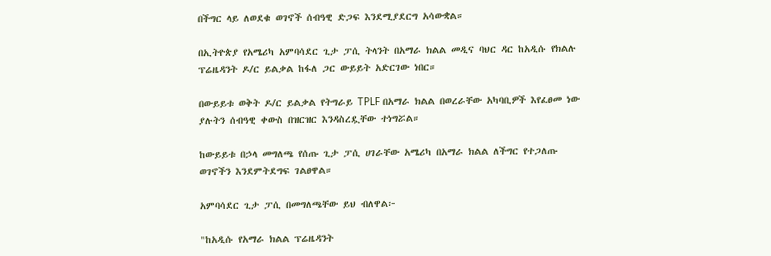በችግር ላይ ለወደቁ ወገኖች ሰብዓዊ ድጋፍ እንደሚያደርግ አሳውቋል።

በኢትዮጵያ የአሜሪካ አምባሳደር ጊታ ፓሲ ትላንት በአማራ ክልል መዲና ባህር ዳር ከአዲሱ የክልሉ ፕሬዜዳንት ዶ/ር ይልቃል ከፋለ ጋር ውይይት አድርገው ነበር።

በውይይቱ ወቅት ዶ/ር ይልቃል የትግራይ TPLF በአማራ ክልል በወረራቸው አካባቢዎች እየፈፀመ ነው ያሉትን ሰብዓዊ ቀውስ በዝርዝር እንዳስረዷቸው ተነግሯል።

ከውይይቱ በኃላ መግለጫ የሰጡ ጊታ ፓሲ ሀገራቸው አሜሪካ በአማራ ክልል ለችግር የተጋለጡ ወገኖችን እንደምትደግፍ ገልፀዋል።

አምባሳደር ጊታ ፓሲ በመግለጫቸው ይህ ብለዋል፦

"ከአዲሱ የአማራ ክልል ፕሬዜዳንት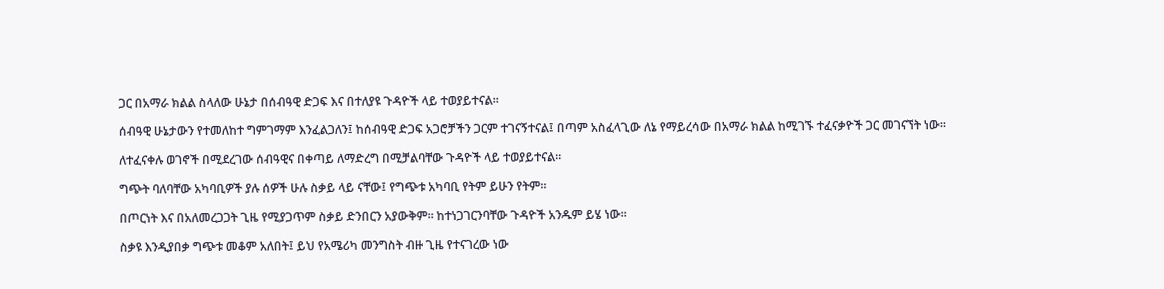ጋር በአማራ ክልል ስላለው ሁኔታ በሰብዓዊ ድጋፍ እና በተለያዩ ጉዳዮች ላይ ተወያይተናል።

ሰብዓዊ ሁኔታውን የተመለከተ ግምገማም እንፈልጋለን፤ ከሰብዓዊ ድጋፍ አጋሮቻችን ጋርም ተገናኝተናል፤ በጣም አስፈላጊው ለኔ የማይረሳው በአማራ ክልል ከሚገኙ ተፈናቃዮች ጋር መገናኘት ነው።

ለተፈናቀሉ ወገኖች በሚደረገው ሰብዓዊና በቀጣይ ለማድረግ በሚቻልባቸው ጉዳዮች ላይ ተወያይተናል።

ግጭት ባለባቸው አካባቢዎች ያሉ ሰዎች ሁሉ ስቃይ ላይ ናቸው፤ የግጭቱ አካባቢ የትም ይሁን የትም።

በጦርነት እና በአለመረጋጋት ጊዜ የሚያጋጥም ስቃይ ድንበርን አያውቅም። ከተነጋገርንባቸው ጉዳዮች አንዱም ይሄ ነው።

ስቃዩ እንዲያበቃ ግጭቱ መቆም አለበት፤ ይህ የአሜሪካ መንግስት ብዙ ጊዜ የተናገረው ነው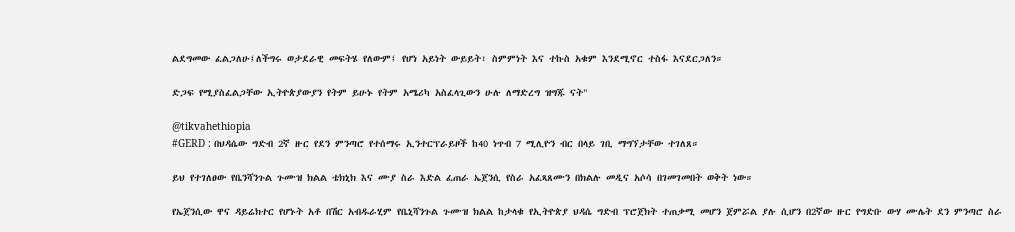ልደግመው ፈልጋለሁ፤ለችግሩ ወታደራዊ መፍትሄ የለውም፤ የሆነ አይነት ውይይት፣ ስምምነት እና ተኩስ አቁም እንደሚኖር ተስፋ እናደርጋለን።

ድጋፍ የሚያስፈልጋቸው ኢትዮጵያውያን የትም ይሁኑ የትም አሜሪካ አስፈላጊውን ሁሉ ለማድረግ ዝግጁ ናት"

@tikvahethiopia
#GERD : በህዳሴው ግድብ 2ኛ ዙር የደን ምንጣሮ የተሰማሩ ኢንተርፕራይዞች ከ40 ነጥብ 7 ሚሊዮን ብር በላይ ገቢ ማግኘታቸው ተገለጸ።

ይህ የተገለፀው የቤንሻንጉል ጉሙዝ ክልል ቴክኒክ እና ሙያ ስራ እድል ፈጠራ ኤጀንሲ የስራ አፈጻጸሙን በክልሉ መዲና አሶሳ በገመገመበት ወቅት ነው።

የኤጀንሲው ዋና ዳይሬክተር የሆኑት አቶ በሽር አብዱራሂም የቤኒሻንጉል ጉሙዝ ክልል ከታላቁ የኢትዮጵያ ህዳሴ ግድብ ፕሮጀክት ተጠቃሚ መሆን ጀምሯል ያሉ ሲሆን በ2ኛው ዙር የግድቡ ውሃ ሙሌት ደን ምንጣሮ ስራ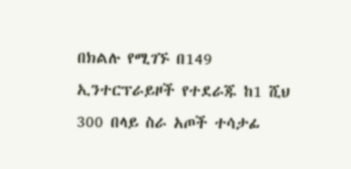በክልሉ የሚገኙ በ149 ኢንተርፕራይዞች የተደራጁ ከ1 ሺህ 300 በላይ ስራ አጦች ተሳታፊ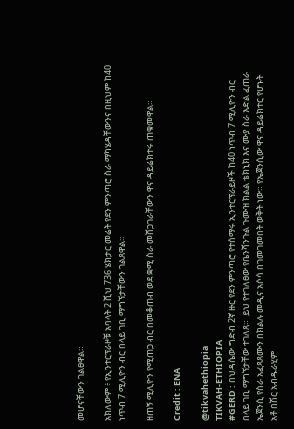መሆናቸውን ገልፀዋል።

አክለውም ፥ የኢንተርፕራዞቹ አባላት 2 ሺህ 736 ሄክታር መሬት የደን ምንጣሮ ስራ ማካሄዳቸውንና በዚህም ከ40 ነጥብ 7 ሚሊዮን ብር በላይ ገቢ ማግኘታቸውን ገልጸዋል፡፡

ዘጠኝ ሚሊዮን የሚጠጋ ብር በመቆጠብ ወደ ቋሚ ስራ መሸጋገራቸውን ዋና ዳይሬክተሩ ጠቁመዋል።

Credit : ENA

@tikvahethiopia
TIKVAH-ETHIOPIA
#GERD : በህዳሴው ግድብ 2ኛ ዙር የደን ምንጣሮ የተሰማሩ ኢንተርፕራይዞች ከ40 ነጥብ 7 ሚሊዮን ብር በላይ ገቢ ማግኘታቸው ተገለጸ።  ይህ የተገለፀው የቤንሻንጉል ጉሙዝ ክልል ቴክኒክ እና ሙያ ስራ እድል ፈጠራ ኤጀንሲ የስራ አፈጻጸሙን በክልሉ መዲና አሶሳ በገመገመበት ወቅት ነው። የኤጀንሲው ዋና ዳይሬክተር የሆኑት አቶ በሽር አብዱራሂም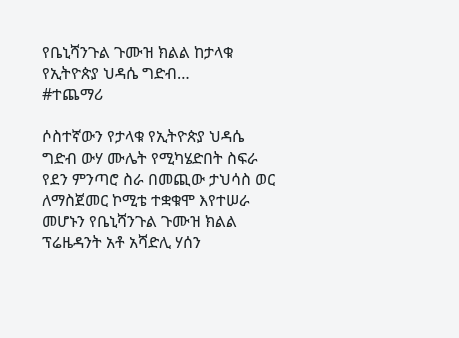የቤኒሻንጉል ጉሙዝ ክልል ከታላቁ የኢትዮጵያ ህዳሴ ግድብ…
#ተጨማሪ

ሶስተኛውን የታላቁ የኢትዮጵያ ህዳሴ ግድብ ውሃ ሙሌት የሚካሄድበት ስፍራ የደን ምንጣሮ ስራ በመጪው ታህሳስ ወር ለማስጀመር ኮሚቴ ተቋቁሞ እየተሠራ መሆኑን የቤኒሻንጉል ጉሙዝ ክልል ፕሬዜዳንት አቶ አሻድሊ ሃሰን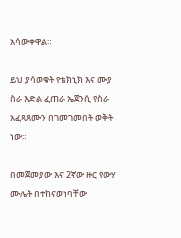አሳውቀዋል።

ይህ ያሳወቁት የቴክኒክ እና ሙያ ስራ እድል ፈጠራ ኤጀንሲ የስራ አፈጻጸሙን በገመገመበት ወቅት ነው።

በመጀመያው እና 2ኛው ዙር የውሃ ሙሌት በተከናወነባቸው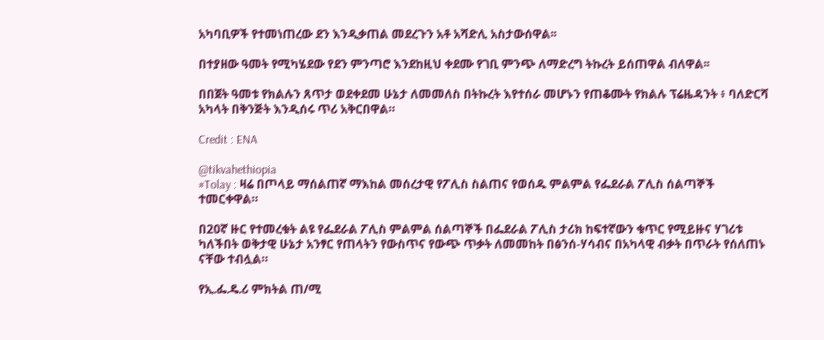አካባቢዎች የተመነጠረው ደን እንዲቃጠል መደረጉን አቶ አሻድሊ አስታውሰዋል፡፡

በተያዘው ዓመት የሚካሄደው የደን ምንጣሮ እንደከዚህ ቀደሙ የገቢ ምንጭ ለማድረግ ትኩረት ይሰጠዋል ብለዋል፡፡

በበጀት ዓመቱ የክልሉን ጸጥታ ወደቀደመ ሁኔታ ለመመለስ በትኩረት እየተሰራ መሆኑን የጠቆሙት የክልሉ ፕሬዜዳንት ፥ ባለድርሻ አካላት በቅንጅት እንዲሰሩ ጥሪ አቅርበዋል።

Credit : ENA

@tikvahethiopia
#Tolay : ዛሬ በጦላይ ማሰልጠኛ ማእከል መሰረታዊ የፖሊስ ስልጠና የወሰዱ ምልምል የፌደራል ፖሊስ ሰልጣኞች ተመርቀዋል።

በ20ኛ ዙር የተመረቁት ልዩ የፌደራል ፖሊስ ምልምል ሰልጣኞች በፌደራል ፖሊስ ታሪክ ከፍተኛውን ቁጥር የሚይዙና ሃገሪቱ ካለችበት ወቅታዊ ሁኔታ አንፃር የጠላትን የውስጥና የውጭ ጥቃት ለመመከት በፅንሰ-ሃሳብና በአካላዊ ብቃት በጥራት የሰለጠኑ ናቸው ተብሏል።

የኢ.ፌ.ዴ.ሪ ምክትል ጠ/ሚ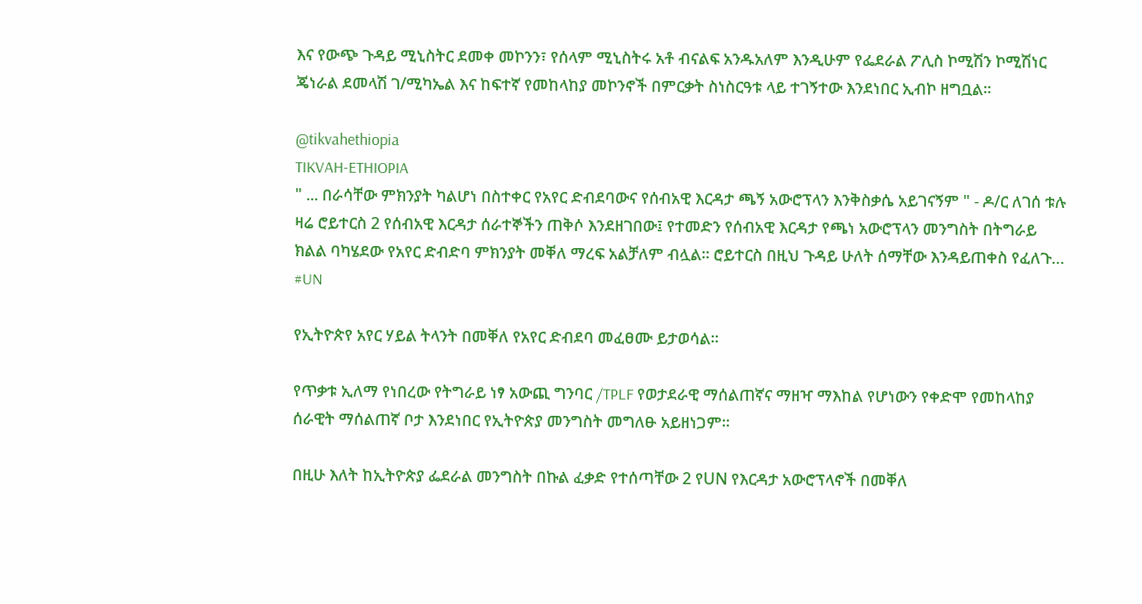እና የውጭ ጉዳይ ሚኒስትር ደመቀ መኮንን፣ የሰላም ሚኒስትሩ አቶ ብናልፍ አንዱአለም እንዲሁም የፌደራል ፖሊስ ኮሚሽን ኮሚሽነር ጄነራል ደመላሽ ገ/ሚካኤል እና ከፍተኛ የመከላከያ መኮንኖች በምርቃት ስነስርዓቱ ላይ ተገኝተው እንደነበር ኢብኮ ዘግቧል።

@tikvahethiopia
TIKVAH-ETHIOPIA
" ... በራሳቸው ምክንያት ካልሆነ በስተቀር የአየር ድብደባውና የሰብአዊ እርዳታ ጫኝ አውሮፕላን እንቅስቃሴ አይገናኝም " - ዶ/ር ለገሰ ቱሉ ዛሬ ሮይተርስ 2 የሰብአዊ እርዳታ ሰራተኞችን ጠቅሶ እንደዘገበው፤ የተመድን የሰብአዊ እርዳታ የጫነ አውሮፕላን መንግስት በትግራይ ክልል ባካሄደው የአየር ድብድባ ምክንያት መቐለ ማረፍ አልቻለም ብሏል። ሮይተርስ በዚህ ጉዳይ ሁለት ሰማቸው እንዳይጠቀስ የፈለጉ…
#UN

የኢትዮጵየ አየር ሃይል ትላንት በመቐለ የአየር ድብደባ መፈፀሙ ይታወሳል።

የጥቃቱ ኢለማ የነበረው የትግራይ ነፃ አውጪ ግንባር /TPLF የወታደራዊ ማሰልጠኛና ማዘዣ ማእከል የሆነውን የቀድሞ የመከላከያ ሰራዊት ማሰልጠኛ ቦታ እንደነበር የኢትዮጵያ መንግስት መግለፁ አይዘነጋም።

በዚሁ እለት ከኢትዮጵያ ፌደራል መንግስት በኩል ፈቃድ የተሰጣቸው 2 የUN የእርዳታ አውሮፕላኖች በመቐለ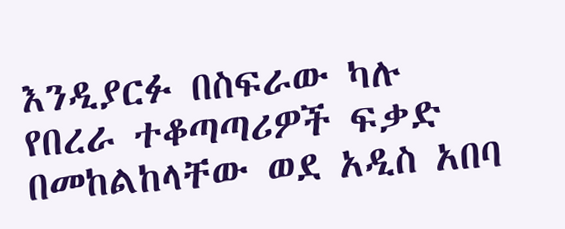እንዲያርፉ በስፍራው ካሉ የበረራ ተቆጣጣሪዎች ፍቃድ በመከልከላቸው ወደ አዲስ አበባ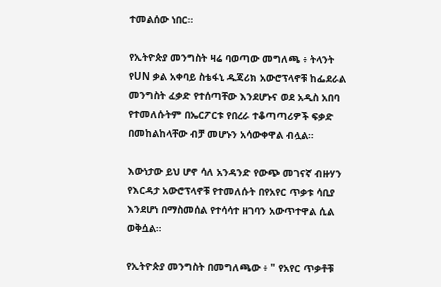ተመልሰው ነበር።

የኢትዮጵያ መንግስት ዛሬ ባወጣው መግለጫ ፥ ትላንት የUN ቃል አቀባይ ስቴፋኒ ዱጃሪክ አውሮፕላኖቹ ከፌደራል መንግስት ፈቃድ የተሰጣቸው እንደሆኑና ወደ አዲስ አበባ የተመለሱትም በኤርፖርቱ የበረራ ተቆጣጣሪዎች ፍቃድ በመከልከላቸው ብቻ መሆኑን አሳውቀዋል ብሏል።

እውነታው ይህ ሆኖ ሳለ አንዳንድ የውጭ መገናኛ ብዙሃን የእርዳታ አውሮፕላኖቹ የተመለሱት በየአየር ጥቃቱ ሳቢያ እንደሆነ በማስመሰል የተሳሳተ ዘገባን አውጥተዋል ሲል ወቅሷል።

የኢትዮጵያ መንግስት በመግለጫው ፥ " የአየር ጥቃቶቹ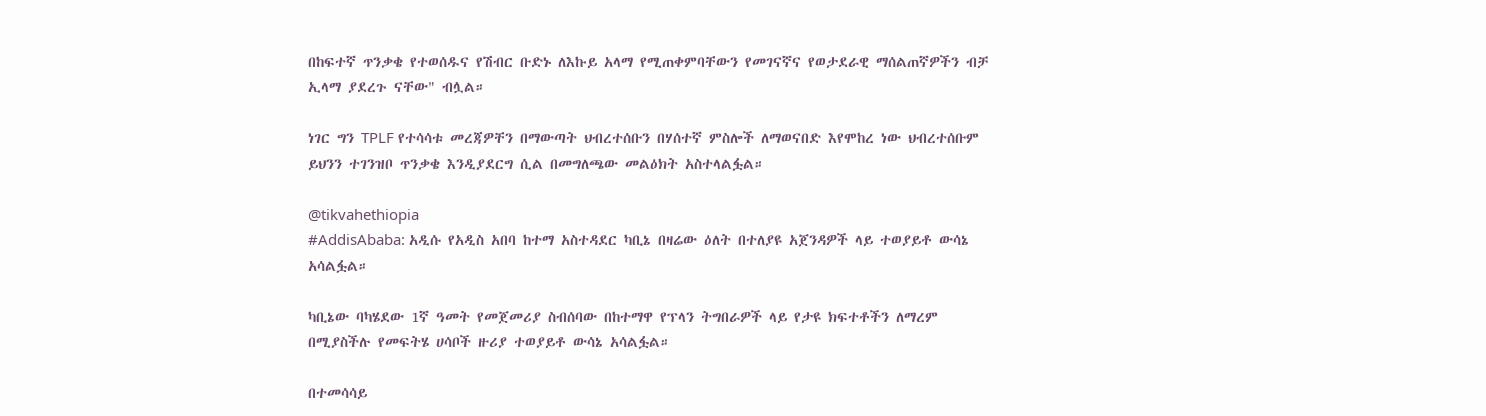በከፍተኛ ጥንቃቄ የተወሰዱና የሽብር ቡድኑ ለእኩይ አላማ የሚጠቀምባቸውን የመገናኛና የወታደራዊ ማሰልጠኛዎችን ብቻ ኢላማ ያደረጉ ናቸው" ብሏል።

ነገር ግን TPLF የተሳሳቱ መረጃዎቸን በማውጣት ህብረተሰቡን በሃሰተኛ ምስሎች ለማወናበድ እየሞከረ ነው ህብረተሰቡም ይህንን ተገንዝቦ ጥንቃቄ እንዲያደርግ ሲል በመግለጫው መልዕክት አስተላልፏል።

@tikvahethiopia
#AddisAbaba: አዲሱ የአዲስ አበባ ከተማ አስተዳደር ካቢኔ በዛሬው ዕለት በተለያዩ አጀንዳዎች ላይ ተወያይቶ ውሳኔ አሳልፏል።

ካቢኔው ባካሄደው 1ኛ ዓመት የመጀመሪያ ስብሰባው በከተማዋ የፕላን ትግበራዎች ላይ የታዩ ክፍተቶችን ለማረም በሚያስችሉ የመፍትሄ ሀሳቦች ዙሪያ ተወያይቶ ውሳኔ አሳልፏል።

በተመሳሳይ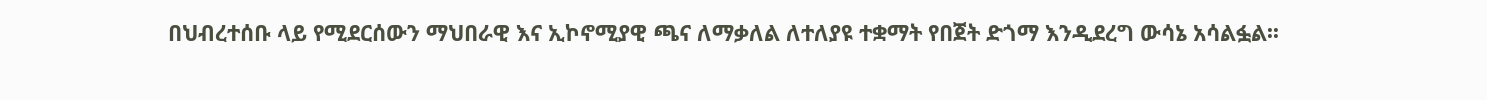በህብረተሰቡ ላይ የሚደርሰውን ማህበራዊ እና ኢኮኖሚያዊ ጫና ለማቃለል ለተለያዩ ተቋማት የበጀት ድጎማ እንዲደረግ ውሳኔ አሳልፏል፡፡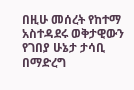በዚሁ መሰረት የከተማ አስተዳደሩ ወቅታዊውን የገበያ ሁኔታ ታሳቢ በማድረግ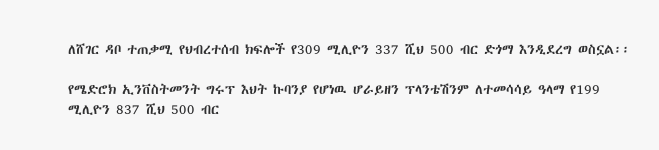ለሸገር ዳቦ ተጠቃሚ የህብረተሰብ ክፍሎች የ309 ሚሊዮን 337 ሺህ 500 ብር ድጎማ እንዲደረግ ወስኗል፡፡

የሜድሮክ ኢንቨስትመንት ግሩፕ እህት ኩባንያ የሆነዉ ሆራይዘን ፕላንቴሽንም ለተመሳሳይ ዓላማ የ199 ሚሊዮን 837 ሺህ 500 ብር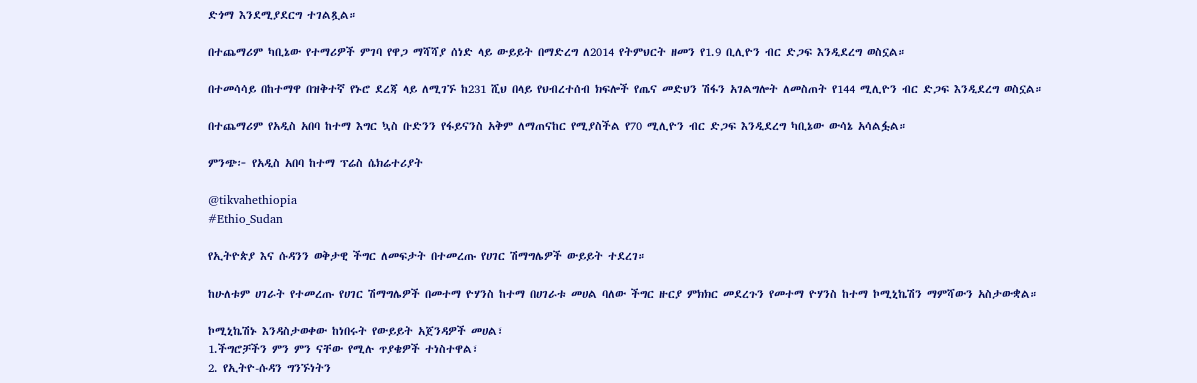ድጎማ እንደሚያደርግ ተገልጿል።

በተጨማሪም ካቢኔው የተማሪዎች ምገባ የዋጋ ማሻሻያ ሰነድ ላይ ውይይት በማድረግ ለ2014 የትምህርት ዘመን የ1.9 ቢሊዮን ብር ድጋፍ እንዲደረግ ወስኗል።

በተመሳሳይ በከተማዋ በዝቅተኛ የኑሮ ደረጃ ላይ ለሚገኙ ከ231 ሺህ በላይ የህብረተሰብ ክፍሎች የጤና መድህን ሽፋን አገልግሎት ለመስጠት የ144 ሚሊዮን ብር ድጋፍ እንዲደረግ ወስኗል።

በተጨማሪም የአዲስ አበባ ከተማ እግር ኳስ ቡድንን የፋይናንስ አቅም ለማጠናከር የሚያስችል የ70 ሚሊዮን ብር ድጋፍ እንዲደረግ ካቢኔው ውሳኔ አሳልፏል።

ምንጭ፦ የአዲስ አበባ ከተማ ፕሬስ ሴክሬተሪያት

@tikvahethiopia
#Ethio_Sudan

የኢትዮጵያ እና ሱዳንን ወቅታዊ ችግር ለመፍታት በተመረጡ የሀገር ሽማግሌዎች ውይይት ተደረገ።

ከሁለቱም ሀገራት የተመረጡ የሀገር ሽማግሌዎች በመተማ ዮሃንስ ከተማ በሀገራቱ መሀል ባለው ችግር ዙርያ ምክክር መደረጉን የመተማ ዮሃንስ ከተማ ኮሚኒኬሽን ማምሻውን አስታውቋል።

ኮሚኒኬሽኑ እንዳስታወቀው ከነበሩት የውይይት አጀንዳዎች መሀል፣
1.ችግሮቻችን ምን ምን ናቸው የሚሉ ጥያቄዎች ተነስተዋል፣
2. የኢትዮ-ሱዳን ግንኙነትን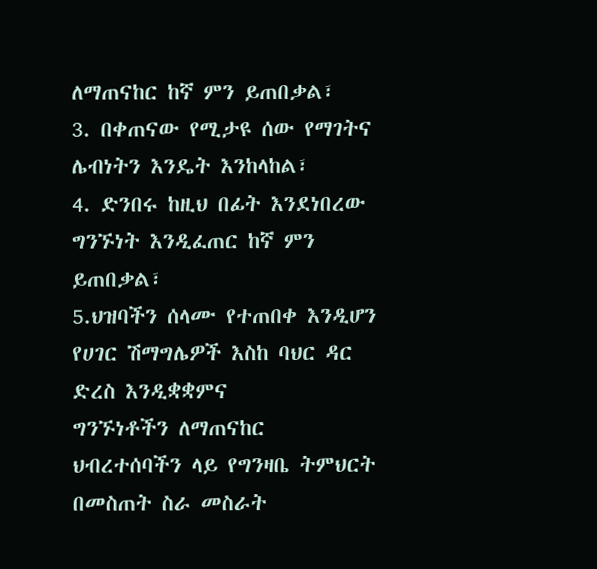ለማጠናከር ከኛ ምን ይጠበቃል፣
3. በቀጠናው የሚታዩ ሰው የማገትና ሌብነትን እንዴት እንከላከል፣
4. ድንበሩ ከዚህ በፊት እንደነበረው ግንኙነት እንዲፈጠር ከኛ ምን ይጠበቃል፣
5.ህዝባችን ሰላሙ የተጠበቀ እንዲሆን የሀገር ሽማግሌዎች እስከ ባህር ዳር ድረስ እንዲቋቋምና
ግንኙነቶችን ለማጠናከር ህብረተሰባችን ላይ የግንዛቤ ትምህርት በመስጠት ስራ መስራት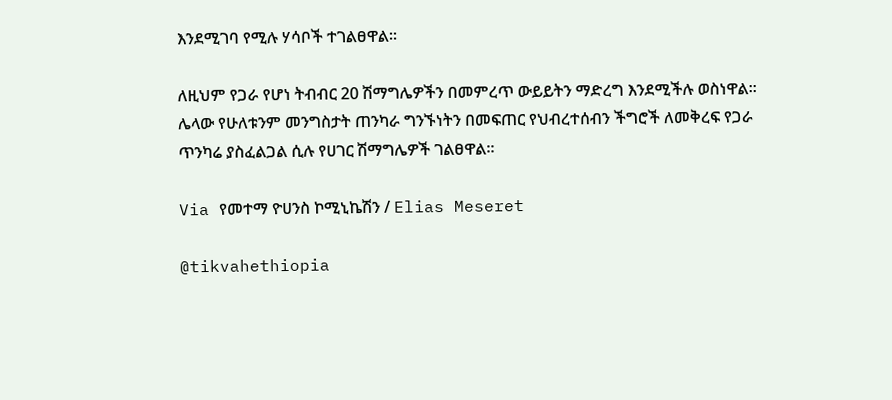እንደሚገባ የሚሉ ሃሳቦች ተገልፀዋል።

ለዚህም የጋራ የሆነ ትብብር 20 ሽማግሌዎችን በመምረጥ ውይይትን ማድረግ እንደሚችሉ ወስነዋል። ሌላው የሁለቱንም መንግስታት ጠንካራ ግንኙነትን በመፍጠር የህብረተሰብን ችግሮች ለመቅረፍ የጋራ ጥንካሬ ያስፈልጋል ሲሉ የሀገር ሽማግሌዎች ገልፀዋል።

Via የመተማ ዮሀንስ ኮሚኒኬሽን / Elias Meseret

@tikvahethiopia